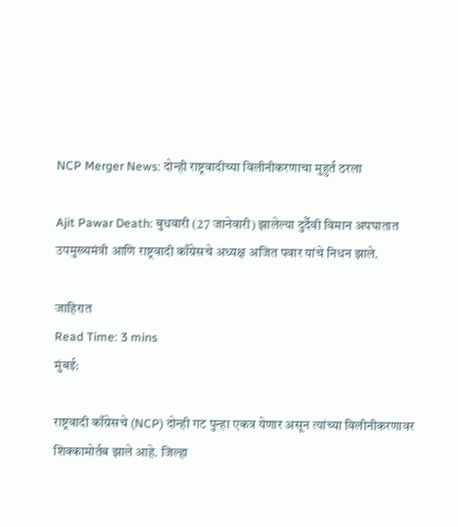NCP Merger News: दोन्ही राष्ट्रवादीच्या विलीनीकरणाचा मुहुर्त ठरला

Ajit Pawar Death: बुधवारी (27 जानेवारी) झालेल्या दुर्दैवी विमान अपघातात उपमुख्यमंत्री आणि राष्ट्रवादी काँग्रेसचे अध्यक्ष अजित पवार यांचे निधन झाले.

जाहिरात
Read Time: 3 mins
मुंबई:

राष्ट्रवादी काँग्रेसचे (NCP) दोन्ही गट पुन्हा एकत्र येणार असून त्यांच्या विलीनीकरणावर शिक्कामोर्तब झाले आहे. जिल्हा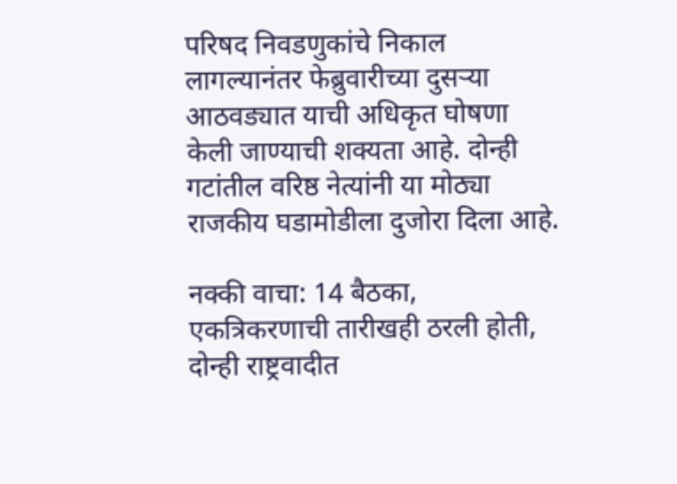परिषद निवडणुकांचे निकाल लागल्यानंतर फेब्रुवारीच्या दुसऱ्या आठवड्यात याची अधिकृत घोषणा केली जाण्याची शक्यता आहे. दोन्ही गटांतील वरिष्ठ नेत्यांनी या मोठ्या राजकीय घडामोडीला दुजोरा दिला आहे.

नक्की वाचा: 14 बैठका, एकत्रिकरणाची तारीखही ठरली होती, दोन्ही राष्ट्रवादीत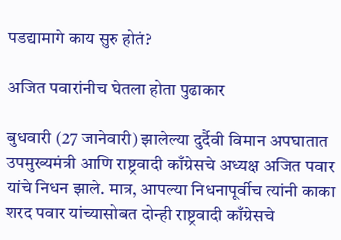पडद्यामागे काय सुरु होतं?

अजित पवारांनीच घेतला होता पुढाकार

बुधवारी (27 जानेवारी) झालेल्या दुर्दैवी विमान अपघातात उपमुख्यमंत्री आणि राष्ट्रवादी काँग्रेसचे अध्यक्ष अजित पवार यांचे निधन झाले. मात्र, आपल्या निधनापूर्वीच त्यांनी काका शरद पवार यांच्यासोबत दोन्ही राष्ट्रवादी काँग्रेसचे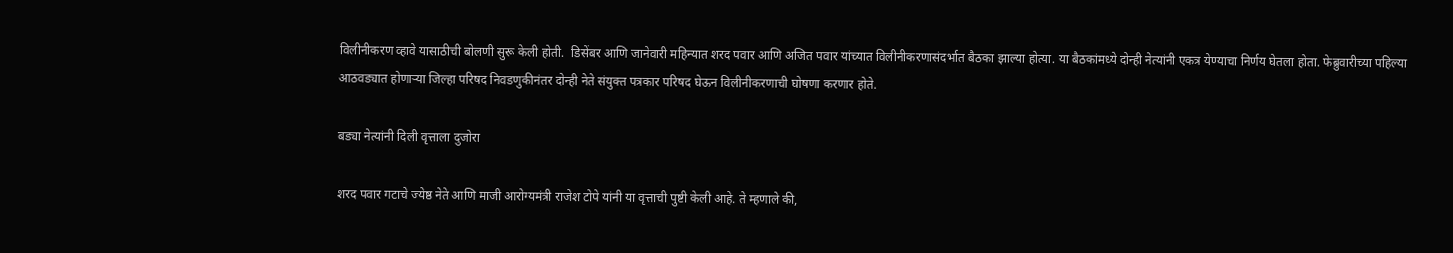विलीनीकरण व्हावे यासाठीची बोलणी सुरू केली होती.  डिसेंबर आणि जानेवारी महिन्यात शरद पवार आणि अजित पवार यांच्यात विलीनीकरणासंदर्भात बैठका झाल्या होत्या. या बैठकांमध्ये दोन्ही नेत्यांनी एकत्र येण्याचा निर्णय घेतला होता. फेब्रुवारीच्या पहिल्या आठवड्यात होणाऱ्या जिल्हा परिषद निवडणुकीनंतर दोन्ही नेते संयुक्त पत्रकार परिषद घेऊन विलीनीकरणाची घोषणा करणार होते.

बड्या नेत्यांनी दिली वृत्ताला दुजोरा

शरद पवार गटाचे ज्येष्ठ नेते आणि माजी आरोग्यमंत्री राजेश टोपे यांनी या वृत्ताची पुष्टी केली आहे. ते म्हणाले की,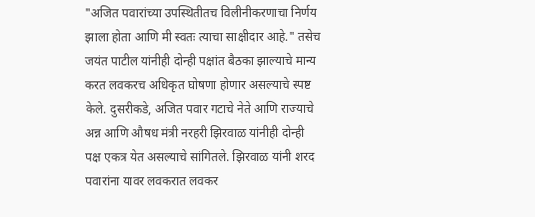"अजित पवारांच्या उपस्थितीतच विलीनीकरणाचा निर्णय झाला होता आणि मी स्वतः त्याचा साक्षीदार आहे." तसेच जयंत पाटील यांनीही दोन्ही पक्षांत बैठका झाल्याचे मान्य करत लवकरच अधिकृत घोषणा होणार असल्याचे स्पष्ट केले. दुसरीकडे, अजित पवार गटाचे नेते आणि राज्याचे अन्न आणि औषध मंत्री नरहरी झिरवाळ यांनीही दोन्ही पक्ष एकत्र येत असल्याचे सांगितले. झिरवाळ यांनी शरद पवारांना यावर लवकरात लवकर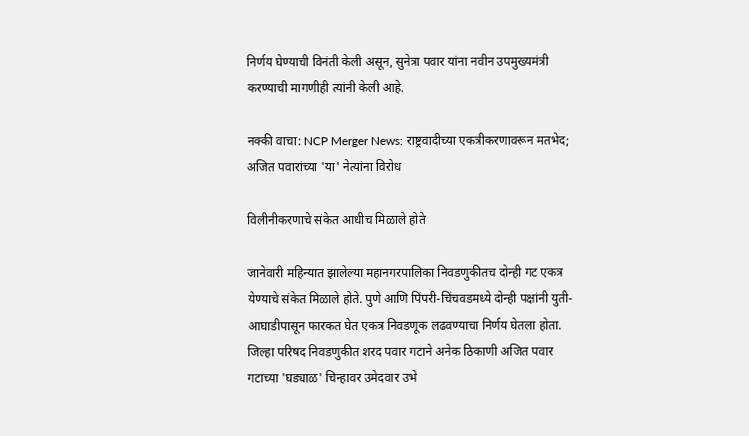निर्णय घेण्याची विनंती केली असून, सुनेत्रा पवार यांना नवीन उपमुख्यमंत्री करण्याची मागणीही त्यांनी केली आहे.

नक्की वाचा: NCP Merger News: राष्ट्रवादीच्या एकत्रीकरणावरून मतभेद; अजित पवारांच्या 'या' नेत्यांना विरोध

विलीनीकरणाचे संकेत आधीच मिळाले होते

जानेवारी महिन्यात झालेल्या महानगरपालिका निवडणुकीतच दोन्ही गट एकत्र येण्याचे संकेत मिळाले होते. पुणे आणि पिंपरी-चिंचवडमध्ये दोन्ही पक्षांनी युती-आघाडीपासून फारकत घेत एकत्र निवडणूक लढवण्याचा निर्णय घेतला होता. जिल्हा परिषद निवडणुकीत शरद पवार गटाने अनेक ठिकाणी अजित पवार गटाच्या 'घड्याळ' चिन्हावर उमेदवार उभे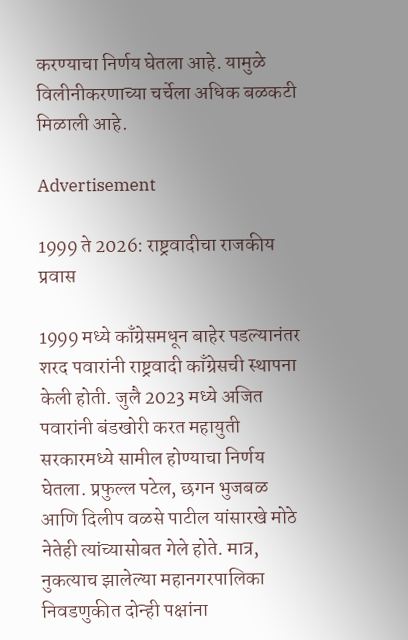करण्याचा निर्णय घेतला आहे. यामुळे विलीनीकरणाच्या चर्चेला अधिक बळकटी मिळाली आहे.

Advertisement

1999 ते 2026: राष्ट्रवादीचा राजकीय प्रवास

1999 मध्ये काँग्रेसमधून बाहेर पडल्यानंतर शरद पवारांनी राष्ट्रवादी काँग्रेसची स्थापना केली होती. जुलै 2023 मध्ये अजित पवारांनी बंडखोरी करत महायुती सरकारमध्ये सामील होण्याचा निर्णय घेतला. प्रफुल्ल पटेल, छगन भुजबळ आणि दिलीप वळसे पाटील यांसारखे मोठे नेतेही त्यांच्यासोबत गेले होते. मात्र, नुकत्याच झालेल्या महानगरपालिका निवडणुकीत दोन्ही पक्षांना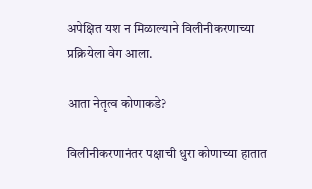अपेक्षित यश न मिळाल्याने विलीनीकरणाच्या प्रक्रियेला वेग आला.

आता नेतृत्व कोणाकडे?

विलीनीकरणानंतर पक्षाची धुरा कोणाच्या हातात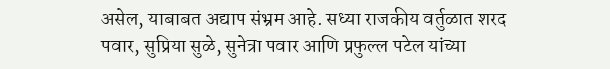असेल, याबाबत अद्याप संभ्रम आहे. सध्या राजकीय वर्तुळात शरद पवार, सुप्रिया सुळे, सुनेत्रा पवार आणि प्रफुल्ल पटेल यांच्या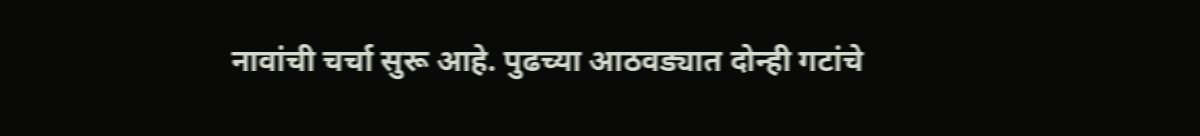नावांची चर्चा सुरू आहे. पुढच्या आठवड्यात दोन्ही गटांचे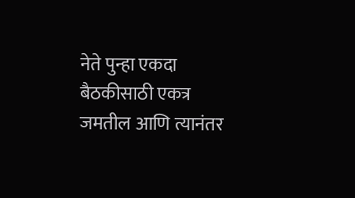नेते पुन्हा एकदा बैठकीसाठी एकत्र जमतील आणि त्यानंतर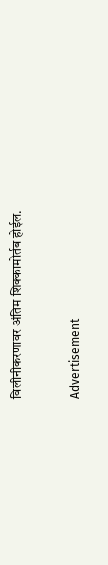विलीनीकरणावर अंतिम शिक्कामोर्तब होईल.


Advertisement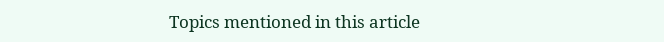Topics mentioned in this article